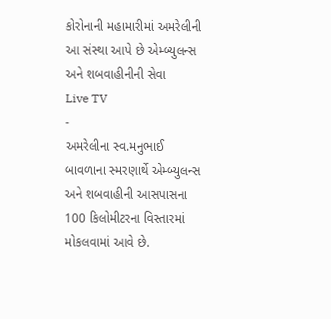કોરોનાની મહામારીમાં અમરેલીની આ સંસ્થા આપે છે એમ્બ્યુલન્સ અને શબવાહીનીની સેવા
Live TV
-
અમરેલીના સ્વ.મનુભાઈ બાવળાના સ્મરણાર્થે એમ્બ્યુલન્સ અને શબવાહીની આસપાસના 100 કિલોમીટરના વિસ્તારમાં મોકલવામાં આવે છે.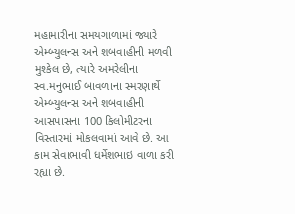મહામારીના સમયગાળામાં જ્યારે એમ્બ્યુલન્સ અને શબવાહીની મળવી મુશ્કેલ છે, ત્યારે અમરેલીના સ્વ.મનુભાઈ બાવળાના સ્મરણાર્થે એમ્બ્યુલન્સ અને શબવાહીની આસપાસના 100 કિલોમીટરના વિસ્તારમાં મોકલવામાં આવે છે. આ કામ સેવાભાવી ધર્મેશભાઇ વાળા કરી રહ્યા છે.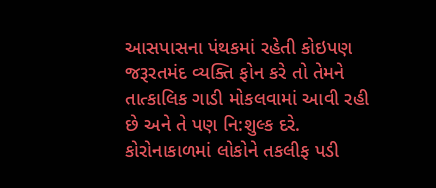આસપાસના પંથકમાં રહેતી કોઇપણ જરૂરતમંદ વ્યક્તિ ફોન કરે તો તેમને તાત્કાલિક ગાડી મોકલવામાં આવી રહી છે અને તે પણ નિ:શુલ્ક દરે. કોરોનાકાળમાં લોકોને તકલીફ પડી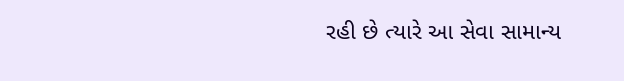રહી છે ત્યારે આ સેવા સામાન્ય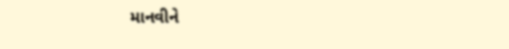માનવીને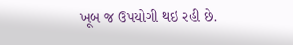ખૂબ જ ઉપયોગી થઇ રહી છે.